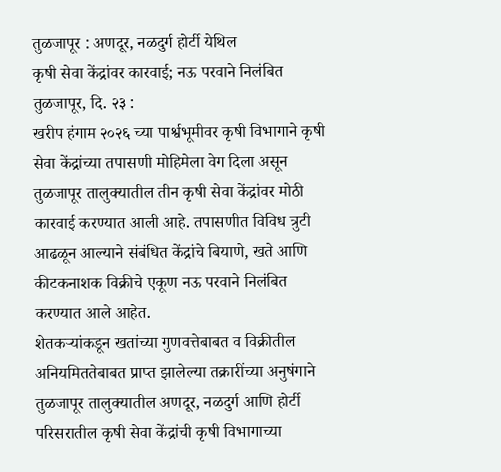तुळजापूर : अणदूर, नळदुर्ग होर्टी येथिल
कृषी सेवा केंद्रांवर कारवाई; नऊ परवाने निलंबित
तुळजापूर, दि. २३ :
खरीप हंगाम २०२६ च्या पार्श्वभूमीवर कृषी विभागाने कृषी सेवा केंद्रांच्या तपासणी मोहिमेला वेग दिला असून तुळजापूर तालुक्यातील तीन कृषी सेवा केंद्रांवर मोठी कारवाई करण्यात आली आहे. तपासणीत विविध त्रुटी आढळून आल्याने संबंधित केंद्रांचे बियाणे, खते आणि कीटकनाशक विक्रीचे एकूण नऊ परवाने निलंबित करण्यात आले आहेत.
शेतकऱ्यांकडून खतांच्या गुणवत्तेबाबत व विक्रीतील अनियमिततेबाबत प्राप्त झालेल्या तक्रारींच्या अनुषंगाने तुळजापूर तालुक्यातील अणदूर, नळदुर्ग आणि होर्टी परिसरातील कृषी सेवा केंद्रांची कृषी विभागाच्या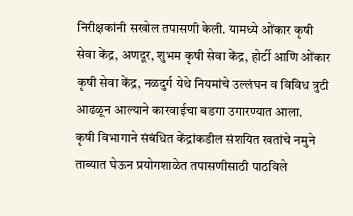निरीक्षकांनी सखोल तपासणी केली. यामध्ये ओंकार कृषी सेवा केंद्र, अणदूर, शुभम कृषी सेवा केंद्र, होर्टी आणि ओंकार कृषी सेवा केंद्र, नळदुर्ग येथे नियमांचे उल्लंघन व विविध त्रुटी आढळून आल्याने कारवाईचा बडगा उगारण्यात आला.
कृषी विभागाने संबंधित केंद्रांकडील संशयित खतांचे नमुने ताब्यात घेऊन प्रयोगशाळेत तपासणीसाठी पाठविले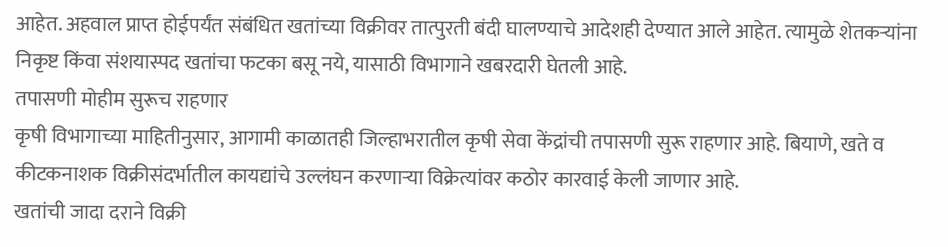आहेत. अहवाल प्राप्त होईपर्यंत संबंधित खतांच्या विक्रीवर तात्पुरती बंदी घालण्याचे आदेशही देण्यात आले आहेत. त्यामुळे शेतकऱ्यांना निकृष्ट किंवा संशयास्पद खतांचा फटका बसू नये, यासाठी विभागाने खबरदारी घेतली आहे.
तपासणी मोहीम सुरूच राहणार
कृषी विभागाच्या माहितीनुसार, आगामी काळातही जिल्हाभरातील कृषी सेवा केंद्रांची तपासणी सुरू राहणार आहे. बियाणे, खते व कीटकनाशक विक्रीसंदर्भातील कायद्यांचे उल्लंघन करणाऱ्या विक्रेत्यांवर कठोर कारवाई केली जाणार आहे.
खतांची जादा दराने विक्री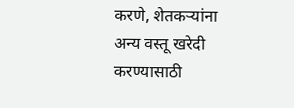करणे, शेतकऱ्यांना अन्य वस्तू खरेदी करण्यासाठी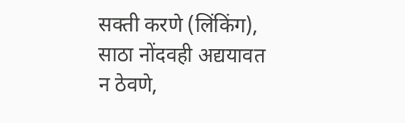सक्ती करणे (लिंकिंग), साठा नोंदवही अद्ययावत न ठेवणे,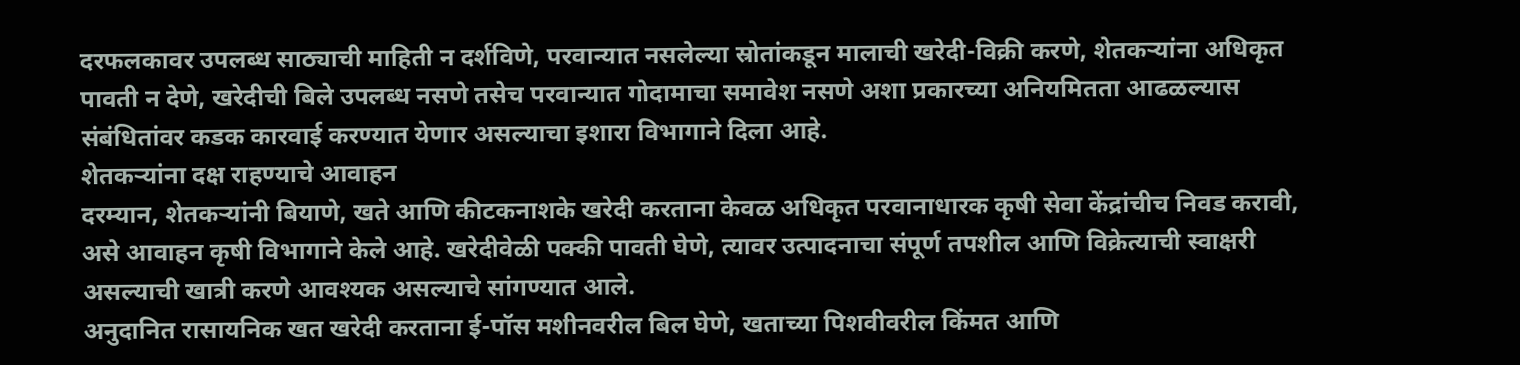दरफलकावर उपलब्ध साठ्याची माहिती न दर्शविणे, परवान्यात नसलेल्या स्रोतांकडून मालाची खरेदी-विक्री करणे, शेतकऱ्यांना अधिकृत पावती न देणे, खरेदीची बिले उपलब्ध नसणे तसेच परवान्यात गोदामाचा समावेश नसणे अशा प्रकारच्या अनियमितता आढळल्यास संबंधितांवर कडक कारवाई करण्यात येणार असल्याचा इशारा विभागाने दिला आहे.
शेतकऱ्यांना दक्ष राहण्याचे आवाहन
दरम्यान, शेतकऱ्यांनी बियाणे, खते आणि कीटकनाशके खरेदी करताना केवळ अधिकृत परवानाधारक कृषी सेवा केंद्रांचीच निवड करावी, असे आवाहन कृषी विभागाने केले आहे. खरेदीवेळी पक्की पावती घेणे, त्यावर उत्पादनाचा संपूर्ण तपशील आणि विक्रेत्याची स्वाक्षरी असल्याची खात्री करणे आवश्यक असल्याचे सांगण्यात आले.
अनुदानित रासायनिक खत खरेदी करताना ई-पॉस मशीनवरील बिल घेणे, खताच्या पिशवीवरील किंमत आणि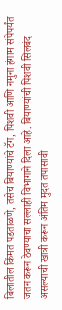बिलातील किंमत पडताळणे, तसेच बियाण्यांचे टॅग, पिशवी आणि नमुना हंगाम संपेपर्यंत जतन करून ठेवण्याचा सल्लाही विभागाने दिला आहे. बियाण्यांची पिशवी सिलबंद असल्याची खात्री करून अंतिम मुदत तपासावी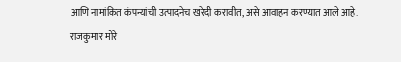आणि नामांकित कंपन्यांची उत्पादनेच खरेदी करावीत, असे आवाहन करण्यात आले आहे.
राजकुमार मोरे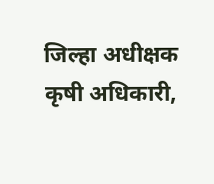जिल्हा अधीक्षक कृषी अधिकारी,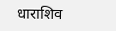धाराशिव